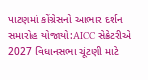પાટણમાં કોંગ્રેસનો આભાર દર્શન સમારોહ યોજાયો:AICC સેક્રેટરીએ 2027 વિધાનસભા ચૂંટણી માટે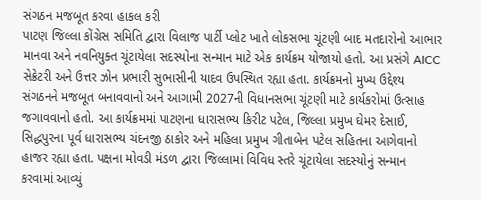સંગઠન મજબૂત કરવા હાકલ કરી
પાટણ જિલ્લા કોંગ્રેસ સમિતિ દ્વારા વિલાજ પાર્ટી પ્લોટ ખાતે લોકસભા ચૂંટણી બાદ મતદારોનો આભાર માનવા અને નવનિયુક્ત ચૂંટાયેલા સદસ્યોના સન્માન માટે એક કાર્યક્રમ યોજાયો હતો. આ પ્રસંગે AICC સેક્રેટરી અને ઉત્તર ઝોન પ્રભારી સુભાસીની યાદવ ઉપસ્થિત રહ્યા હતા. કાર્યક્રમનો મુખ્ય ઉદ્દેશ્ય સંગઠનને મજબૂત બનાવવાનો અને આગામી 2027ની વિધાનસભા ચૂંટણી માટે કાર્યકરોમાં ઉત્સાહ જગાવવાનો હતો. આ કાર્યક્રમમાં પાટણના ધારાસભ્ય કિરીટ પટેલ, જિલ્લા પ્રમુખ ઘેમર દેસાઈ, સિદ્ધપુરના પૂર્વ ધારાસભ્ય ચંદનજી ઠાકોર અને મહિલા પ્રમુખ ગીતાબેન પટેલ સહિતના આગેવાનો હાજર રહ્યા હતા. પક્ષના મોવડી મંડળ દ્વારા જિલ્લામાં વિવિધ સ્તરે ચૂંટાયેલા સદસ્યોનું સન્માન કરવામાં આવ્યું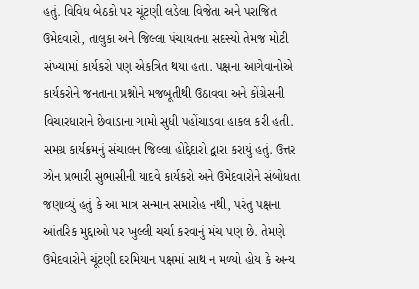હતું. વિવિધ બેઠકો પર ચૂંટણી લડેલા વિજેતા અને પરાજિત ઉમેદવારો, તાલુકા અને જિલ્લા પંચાયતના સદસ્યો તેમજ મોટી સંખ્યામાં કાર્યકરો પણ એકત્રિત થયા હતા. પક્ષના આગેવાનોએ કાર્યકરોને જનતાના પ્રશ્નોને મજબૂતીથી ઉઠાવવા અને કોંગ્રેસની વિચારધારાને છેવાડાના ગામો સુધી પહોંચાડવા હાકલ કરી હતી. સમગ્ર કાર્યક્રમનું સંચાલન જિલ્લા હોદ્દેદારો દ્વારા કરાયું હતું. ઉત્તર ઝોન પ્રભારી સુભાસીની યાદવે કાર્યકરો અને ઉમેદવારોને સંબોધતા જણાવ્યું હતું કે આ માત્ર સન્માન સમારોહ નથી, પરંતુ પક્ષના આંતરિક મુદ્દાઓ પર ખુલ્લી ચર્ચા કરવાનું મંચ પણ છે. તેમણે ઉમેદવારોને ચૂંટણી દરમિયાન પક્ષમાં સાથ ન મળ્યો હોય કે અન્ય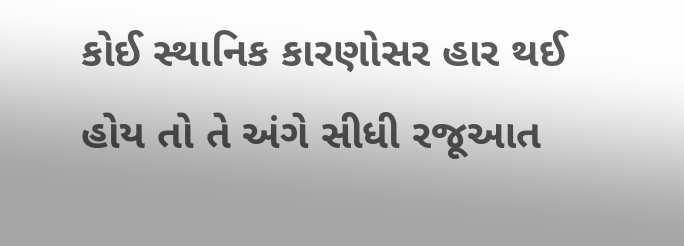કોઈ સ્થાનિક કારણોસર હાર થઈ હોય તો તે અંગે સીધી રજૂઆત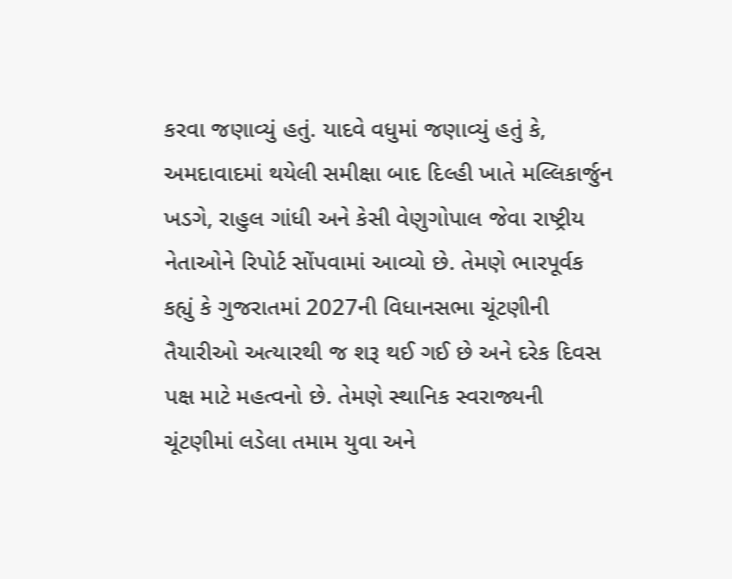કરવા જણાવ્યું હતું. યાદવે વધુમાં જણાવ્યું હતું કે, અમદાવાદમાં થયેલી સમીક્ષા બાદ દિલ્હી ખાતે મલ્લિકાર્જુન ખડગે, રાહુલ ગાંધી અને કેસી વેણુગોપાલ જેવા રાષ્ટ્રીય નેતાઓને રિપોર્ટ સોંપવામાં આવ્યો છે. તેમણે ભારપૂર્વક કહ્યું કે ગુજરાતમાં 2027ની વિધાનસભા ચૂંટણીની તૈયારીઓ અત્યારથી જ શરૂ થઈ ગઈ છે અને દરેક દિવસ પક્ષ માટે મહત્વનો છે. તેમણે સ્થાનિક સ્વરાજ્યની ચૂંટણીમાં લડેલા તમામ યુવા અને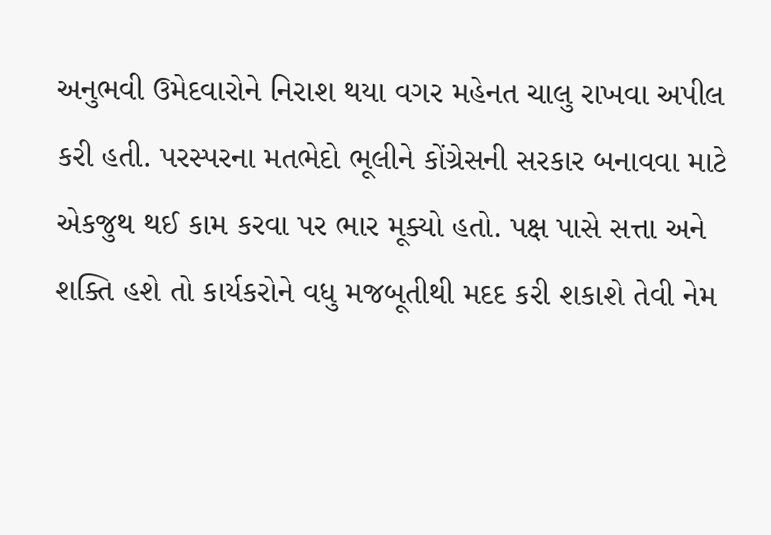અનુભવી ઉમેદવારોને નિરાશ થયા વગર મહેનત ચાલુ રાખવા અપીલ કરી હતી. પરસ્પરના મતભેદો ભૂલીને કોંગ્રેસની સરકાર બનાવવા માટે એકજુથ થઈ કામ કરવા પર ભાર મૂક્યો હતો. પક્ષ પાસે સત્તા અને શક્તિ હશે તો કાર્યકરોને વધુ મજબૂતીથી મદદ કરી શકાશે તેવી નેમ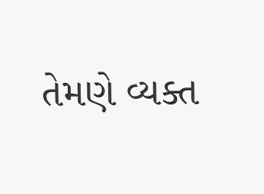તેમણે વ્યક્ત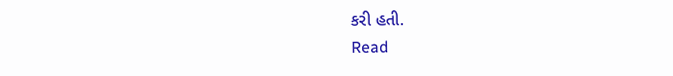કરી હતી.
Read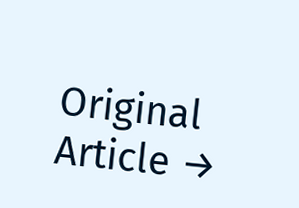Original Article →